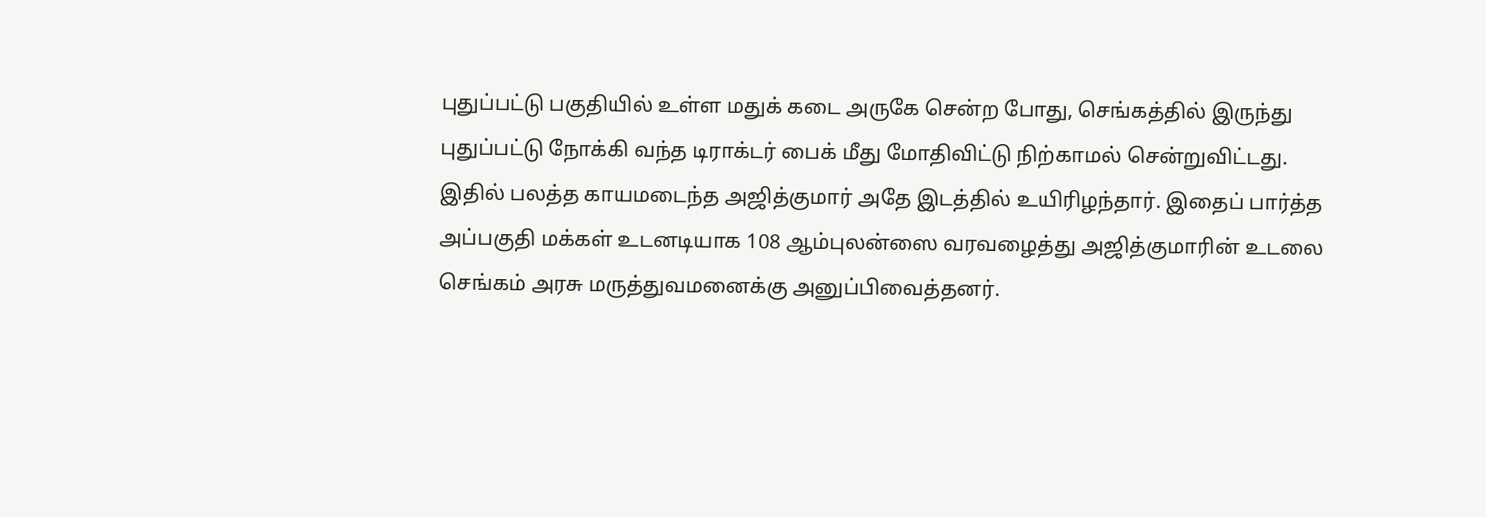புதுப்பட்டு பகுதியில் உள்ள மதுக் கடை அருகே சென்ற போது, செங்கத்தில் இருந்து புதுப்பட்டு நோக்கி வந்த டிராக்டர் பைக் மீது மோதிவிட்டு நிற்காமல் சென்றுவிட்டது.
இதில் பலத்த காயமடைந்த அஜித்குமார் அதே இடத்தில் உயிரிழந்தார். இதைப் பார்த்த அப்பகுதி மக்கள் உடனடியாக 108 ஆம்புலன்ஸை வரவழைத்து அஜித்குமாரின் உடலை செங்கம் அரசு மருத்துவமனைக்கு அனுப்பிவைத்தனர்.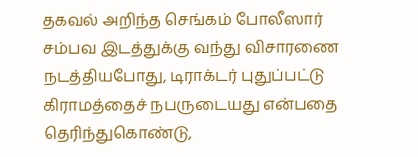தகவல் அறிந்த செங்கம் போலீஸார் சம்பவ இடத்துக்கு வந்து விசாரணை நடத்தியபோது, டிராக்டர் புதுப்பட்டு கிராமத்தைச் நபருடையது என்பதை தெரிந்துகொண்டு,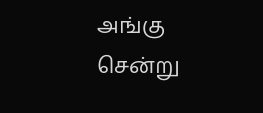அங்கு சென்று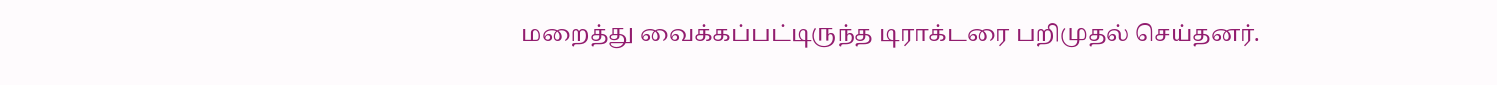மறைத்து வைக்கப்பட்டிருந்த டிராக்டரை பறிமுதல் செய்தனர்.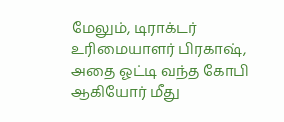மேலும், டிராக்டர் உரிமையாளர் பிரகாஷ், அதை ஓட்டி வந்த கோபி ஆகியோர் மீது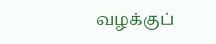வழக்குப்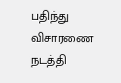பதிந்து விசாரணை நடத்தி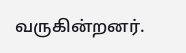வருகின்றனர்.